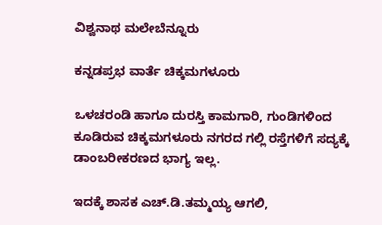ವಿಶ್ವನಾಥ ಮಲೇಬೆನ್ನೂರು

ಕನ್ನಡಪ್ರಭ ವಾರ್ತೆ ಚಿಕ್ಕಮಗಳೂರು

ಒಳಚರಂಡಿ ಹಾಗೂ ದುರಸ್ತಿ ಕಾಮಗಾರಿ, ಗುಂಡಿಗಳಿಂದ ಕೂಡಿರುವ ಚಿಕ್ಕಮಗಳೂರು ನಗರದ ಗಲ್ಲಿ ರಸ್ತೆಗಳಿಗೆ ಸದ್ಯಕ್ಕೆ ಡಾಂಬರೀಕರಣದ ಭಾಗ್ಯ ಇಲ್ಲ.

ಇದಕ್ಕೆ ಶಾಸಕ ಎಚ್‌.ಡಿ.ತಮ್ಮಯ್ಯ ಆಗಲಿ,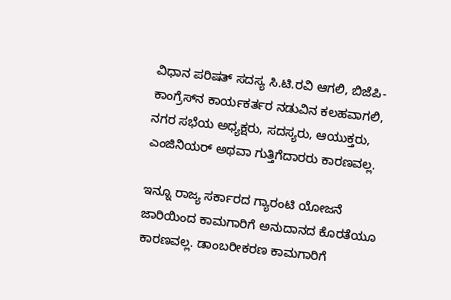ವಿಧಾನ ಪರಿಷತ್‌ ಸದಸ್ಯ ಸಿ.ಟಿ.ರವಿ ಆಗಲಿ, ಬಿಜೆಪಿ- ಕಾಂಗ್ರೆಸ್‌ನ ಕಾರ್ಯಕರ್ತರ ನಡುವಿನ ಕಲಹವಾಗಲಿ, ನಗರ ಸಭೆಯ ಅಧ್ಯಕ್ಷರು, ಸದಸ್ಯರು, ಆಯುಕ್ತರು, ಎಂಜಿನಿಯರ್‌ ಅಥವಾ ಗುತ್ತಿಗೆದಾರರು ಕಾರಣವಲ್ಲ.

ಇನ್ನೂ ರಾಜ್ಯ ಸರ್ಕಾರದ ಗ್ಯಾರಂಟಿ ಯೋಜನೆ ಜಾರಿಯಿಂದ ಕಾಮಗಾರಿಗೆ ಅನುದಾನದ ಕೊರತೆಯೂ ಕಾರಣವಲ್ಲ. ಡಾಂಬರೀಕರಣ ಕಾಮಗಾರಿಗೆ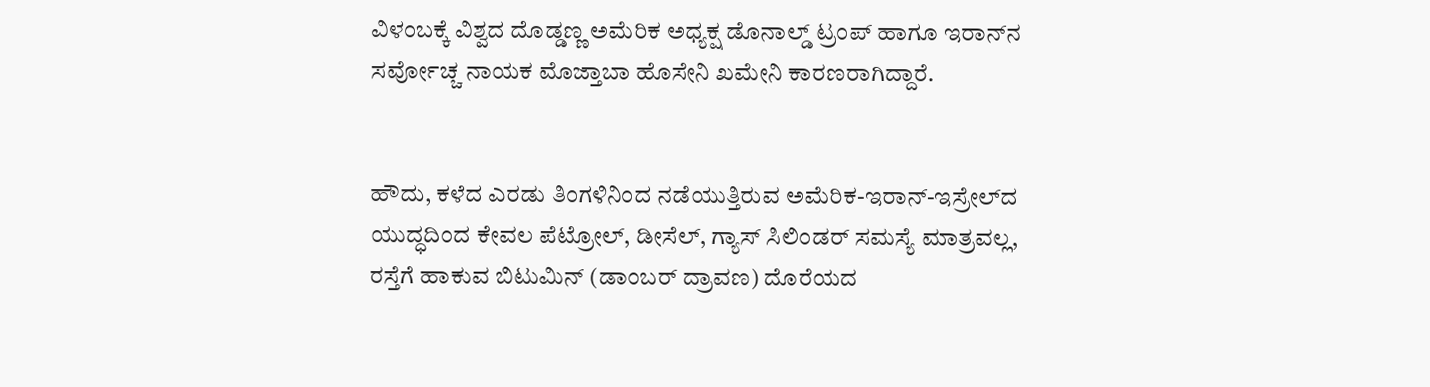ವಿಳಂಬಕ್ಕೆ ವಿಶ್ವದ ದೊಡ್ಡಣ್ಣ ಅಮೆರಿಕ ಅಧ್ಯಕ್ಷ ಡೊನಾಲ್ಡ್‌ ಟ್ರಂಪ್‌ ಹಾಗೂ ಇರಾನ್‌ನ ಸರ್ವೋಚ್ಚ ನಾಯಕ ಮೊಜ್ತಾಬಾ ಹೊಸೇನಿ ಖಮೇನಿ ಕಾರಣರಾಗಿದ್ದಾರೆ.


ಹೌದು, ಕಳೆದ ಎರಡು ತಿಂಗಳಿನಿಂದ ನಡೆಯುತ್ತಿರುವ ಅಮೆರಿಕ-ಇರಾನ್‌-ಇಸ್ರೇಲ್‌ದ ಯುದ್ಧದಿಂದ ಕೇವಲ ಪೆಟ್ರೋಲ್‌, ಡೀಸೆಲ್‌, ಗ್ಯಾಸ್‌ ಸಿಲಿಂಡರ್‌ ಸಮಸ್ಯೆ ಮಾತ್ರವಲ್ಲ, ರಸ್ತೆಗೆ ಹಾಕುವ ಬಿಟುಮಿನ್‌ (ಡಾಂಬರ್‌ ದ್ರಾವಣ) ದೊರೆಯದ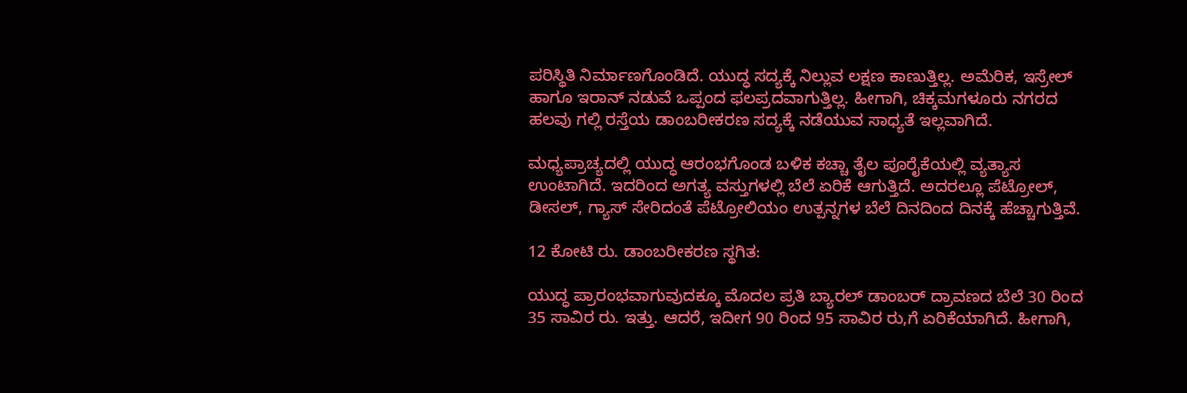ಪರಿಸ್ಥಿತಿ ನಿರ್ಮಾಣಗೊಂಡಿದೆ. ಯುದ್ಧ ಸದ್ಯಕ್ಕೆ ನಿಲ್ಲುವ ಲಕ್ಷಣ ಕಾಣುತ್ತಿಲ್ಲ. ಅಮೆರಿಕ, ಇಸ್ರೇಲ್‌ ಹಾಗೂ ಇರಾನ್‌ ನಡುವೆ ಒಪ್ಪಂದ ಫಲಪ್ರದವಾಗುತ್ತಿಲ್ಲ. ಹೀಗಾಗಿ, ಚಿಕ್ಕಮಗಳೂರು ನಗರದ ಹಲವು ಗಲ್ಲಿ ರಸ್ತೆಯ ಡಾಂಬರೀಕರಣ ಸದ್ಯಕ್ಕೆ ನಡೆಯುವ ಸಾಧ್ಯತೆ ಇಲ್ಲವಾಗಿದೆ.

ಮಧ್ಯಪ್ರಾಚ್ಯದಲ್ಲಿ ಯುದ್ಧ ಆರಂಭಗೊಂಡ ಬಳಿಕ ಕಚ್ಚಾ ತೈಲ ಪೂರೈಕೆಯಲ್ಲಿ ವ್ಯತ್ಯಾಸ ಉಂಟಾಗಿದೆ. ಇದರಿಂದ ಅಗತ್ಯ ವಸ್ತುಗಳಲ್ಲಿ ಬೆಲೆ ಏರಿಕೆ ಆಗುತ್ತಿದೆ. ಅದರಲ್ಲೂ ಪೆಟ್ರೋಲ್‌, ಡೀಸಲ್‌, ಗ್ಯಾಸ್‌ ಸೇರಿದಂತೆ ಪೆಟ್ರೋಲಿಯಂ ಉತ್ಪನ್ನಗಳ ಬೆಲೆ ದಿನದಿಂದ ದಿನಕ್ಕೆ ಹೆಚ್ಚಾಗುತ್ತಿವೆ.

12 ಕೋಟಿ ರು. ಡಾಂಬರೀಕರಣ ಸ್ಥಗಿತ:

ಯುದ್ಧ ಪ್ರಾರಂಭವಾಗುವುದಕ್ಕೂ ಮೊದಲ ಪ್ರತಿ ಬ್ಯಾರಲ್‌ ಡಾಂಬರ್‌ ದ್ರಾವಣದ ಬೆಲೆ 30 ರಿಂದ 35 ಸಾವಿರ ರು. ಇತ್ತು. ಆದರೆ, ಇದೀಗ 90 ರಿಂದ 95 ಸಾವಿರ ರು,ಗೆ ಏರಿಕೆಯಾಗಿದೆ. ಹೀಗಾಗಿ,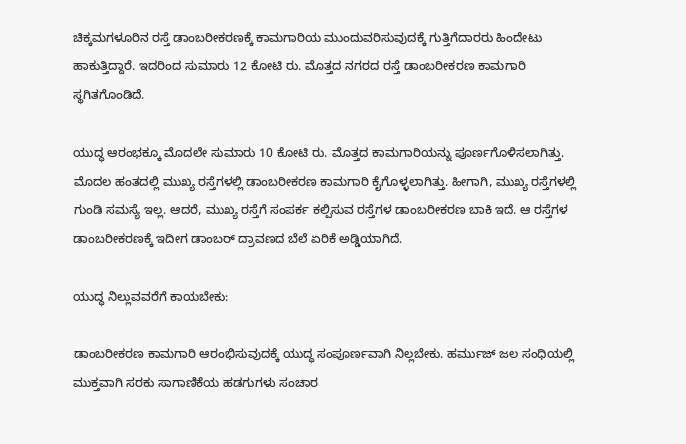ಚಿಕ್ಕಮಗಳೂರಿನ ರಸ್ತೆ ಡಾಂಬರೀಕರಣಕ್ಕೆ ಕಾಮಗಾರಿಯ ಮುಂದುವರಿಸುವುದಕ್ಕೆ ಗುತ್ತಿಗೆದಾರರು ಹಿಂದೇಟು ಹಾಕುತ್ತಿದ್ದಾರೆ. ಇದರಿಂದ ಸುಮಾರು 12 ಕೋಟಿ ರು. ಮೊತ್ತದ ನಗರದ ರಸ್ತೆ ಡಾಂಬರೀಕರಣ ಕಾಮಗಾರಿ ಸ್ಥಗಿತಗೊಂಡಿದೆ.

ಯುದ್ಧ ಆರಂಭಕ್ಕೂ ಮೊದಲೇ ಸುಮಾರು 10 ಕೋಟಿ ರು. ಮೊತ್ತದ ಕಾಮಗಾರಿಯನ್ನು ಪೂರ್ಣಗೊಳಿಸಲಾಗಿತ್ತು. ಮೊದಲ ಹಂತದಲ್ಲಿ ಮುಖ್ಯ ರಸ್ತೆಗಳಲ್ಲಿ ಡಾಂಬರೀಕರಣ ಕಾಮಗಾರಿ ಕೈಗೊಳ್ಳಲಾಗಿತ್ತು. ಹೀಗಾಗಿ, ಮುಖ್ಯ ರಸ್ತೆಗಳಲ್ಲಿ ಗುಂಡಿ ಸಮಸ್ಯೆ ಇಲ್ಲ. ಆದರೆ, ಮುಖ್ಯ ರಸ್ತೆಗೆ ಸಂಪರ್ಕ ಕಲ್ಪಿಸುವ ರಸ್ತೆಗಳ ಡಾಂಬರೀಕರಣ ಬಾಕಿ ಇದೆ. ಆ ರಸ್ತೆಗಳ ಡಾಂಬರೀಕರಣಕ್ಕೆ ಇದೀಗ ಡಾಂಬರ್‌ ದ್ರಾವಣದ ಬೆಲೆ ಏರಿಕೆ ಅಡ್ಡಿಯಾಗಿದೆ.

ಯುದ್ಧ ನಿಲ್ಲುವವರೆಗೆ ಕಾಯಬೇಕು:

ಡಾಂಬರೀಕರಣ ಕಾಮಗಾರಿ ಆರಂಭಿಸುವುದಕ್ಕೆ ಯುದ್ಧ ಸಂಪೂರ್ಣವಾಗಿ ನಿಲ್ಲಬೇಕು. ಹರ್ಮುಜ್‌ ಜಲ ಸಂಧಿಯಲ್ಲಿ ಮುಕ್ತವಾಗಿ ಸರಕು ಸಾಗಾಣಿಕೆಯ ಹಡಗುಗಳು ಸಂಚಾರ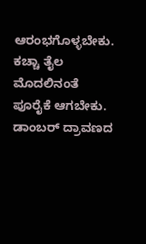ಆರಂಭಗೊಳ್ಳಬೇಕು. ಕಚ್ಚಾ ತೈಲ ಮೊದಲಿನಂತೆ ಪೂರೈಕೆ ಆಗಬೇಕು. ಡಾಂಬರ್‌ ದ್ರಾವಣದ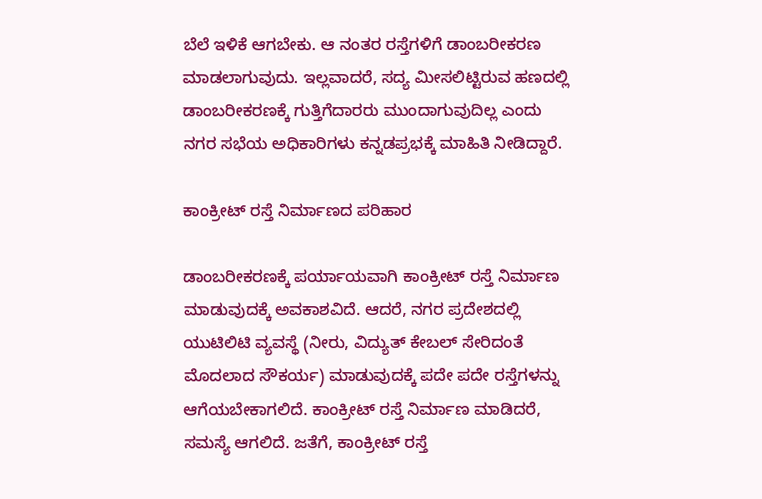ಬೆಲೆ ಇಳಿಕೆ ಆಗಬೇಕು. ಆ ನಂತರ ರಸ್ತೆಗಳಿಗೆ ಡಾಂಬರೀಕರಣ ಮಾಡಲಾಗುವುದು. ಇಲ್ಲವಾದರೆ, ಸದ್ಯ ಮೀಸಲಿಟ್ಟಿರುವ ಹಣದಲ್ಲಿ ಡಾಂಬರೀಕರಣಕ್ಕೆ ಗುತ್ತಿಗೆದಾರರು ಮುಂದಾಗುವುದಿಲ್ಲ ಎಂದು ನಗರ ಸಭೆಯ ಅಧಿಕಾರಿಗಳು ಕನ್ನಡಪ್ರಭಕ್ಕೆ ಮಾಹಿತಿ ನೀಡಿದ್ದಾರೆ.

ಕಾಂಕ್ರೀಟ್‌ ರಸ್ತೆ ನಿರ್ಮಾಣದ ಪರಿಹಾರ

ಡಾಂಬರೀಕರಣಕ್ಕೆ ಪರ್ಯಾಯವಾಗಿ ಕಾಂಕ್ರೀಟ್‌ ರಸ್ತೆ ನಿರ್ಮಾಣ ಮಾಡುವುದಕ್ಕೆ ಅವಕಾಶವಿದೆ. ಆದರೆ, ನಗರ ಪ್ರದೇಶದಲ್ಲಿ ಯುಟಿಲಿಟಿ ವ್ಯವಸ್ಥೆ (ನೀರು, ವಿದ್ಯುತ್‌ ಕೇಬಲ್‌ ಸೇರಿದಂತೆ ಮೊದಲಾದ ಸೌಕರ್ಯ) ಮಾಡುವುದಕ್ಕೆ ಪದೇ ಪದೇ ರಸ್ತೆಗಳನ್ನು ಆಗೆಯಬೇಕಾಗಲಿದೆ. ಕಾಂಕ್ರೀಟ್‌ ರಸ್ತೆ ನಿರ್ಮಾಣ ಮಾಡಿದರೆ, ಸಮಸ್ಯೆ ಆಗಲಿದೆ. ಜತೆಗೆ, ಕಾಂಕ್ರೀಟ್‌ ರಸ್ತೆ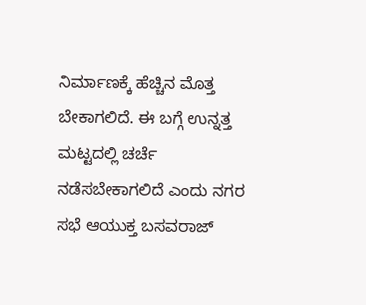ನಿರ್ಮಾಣಕ್ಕೆ ಹೆಚ್ಚಿನ ಮೊತ್ತ ಬೇಕಾಗಲಿದೆ. ಈ ಬಗ್ಗೆ ಉನ್ನತ್ತ ಮಟ್ಟದಲ್ಲಿ ಚರ್ಚೆ ನಡೆಸಬೇಕಾಗಲಿದೆ ಎಂದು ನಗರ ಸಭೆ ಆಯುಕ್ತ ಬಸವರಾಜ್‌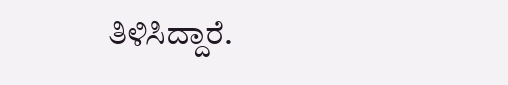ತಿಳಿಸಿದ್ದಾರೆ.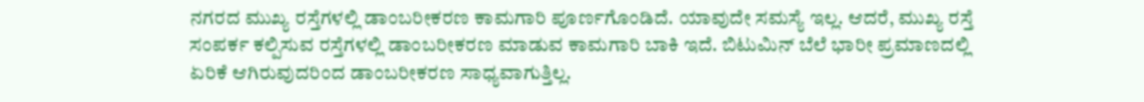ನಗರದ ಮುಖ್ಯ ರಸ್ತೆಗಳಲ್ಲಿ ಡಾಂಬರೀಕರಣ ಕಾಮಗಾರಿ ಪೂರ್ಣಗೊಂಡಿದೆ. ಯಾವುದೇ ಸಮಸ್ಯೆ ಇಲ್ಲ. ಆದರೆ, ಮುಖ್ಯ ರಸ್ತೆ ಸಂಪರ್ಕ ಕಲ್ಪಿಸುವ ರಸ್ತೆಗಳಲ್ಲಿ ಡಾಂಬರೀಕರಣ ಮಾಡುವ ಕಾಮಗಾರಿ ಬಾಕಿ ಇದೆ. ಬಿಟುಮಿನ್‌ ಬೆಲೆ ಭಾರೀ ಪ್ರಮಾಣದಲ್ಲಿ ಏರಿಕೆ ಆಗಿರುವುದರಿಂದ ಡಾಂಬರೀಕರಣ ಸಾಧ್ಯವಾಗುತ್ತಿಲ್ಲ.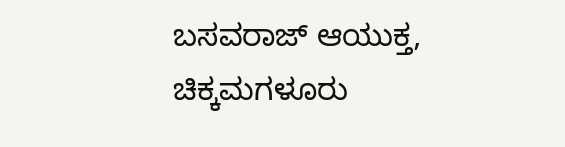ಬಸವರಾಜ್‌ ಆಯುಕ್ತ, ಚಿಕ್ಕಮಗಳೂರು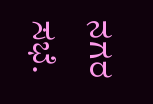ನಗರ ಸಭೆ.